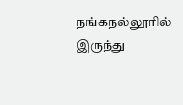நங்கநல்லூரில் இருந்து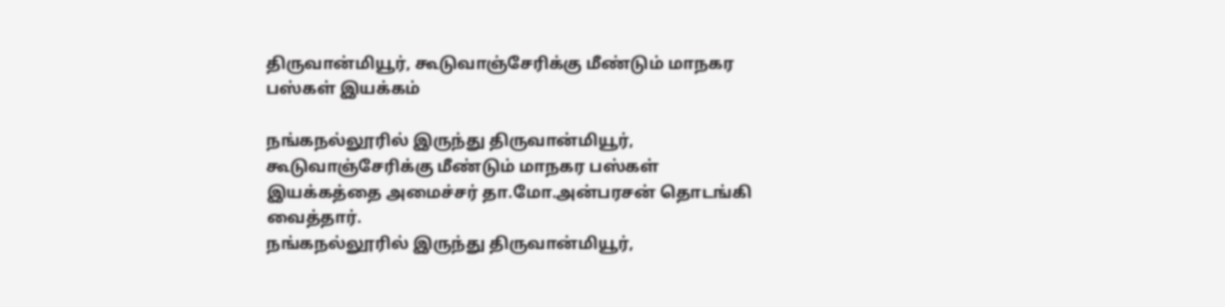திருவான்மியூர், கூடுவாஞ்சேரிக்கு மீண்டும் மாநகர பஸ்கள் இயக்கம்

நங்கநல்லூரில் இருந்து திருவான்மியூர், கூடுவாஞ்சேரிக்கு மீண்டும் மாநகர பஸ்கள் இயக்கத்தை அமைச்சர் தா.மோ.அன்பரசன் தொடங்கி வைத்தார்.
நங்கநல்லூரில் இருந்து திருவான்மியூர்,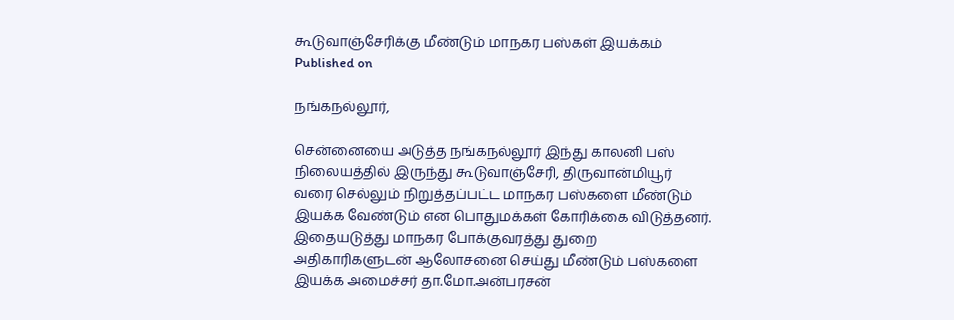கூடுவாஞ்சேரிக்கு மீண்டும் மாநகர பஸ்கள் இயக்கம்
Published on

நங்கநல்லூர்,

சென்னையை அடுத்த நங்கநல்லூர் இந்து காலனி பஸ் நிலையத்தில் இருந்து கூடுவாஞ்சேரி, திருவான்மியூர் வரை செல்லும் நிறுத்தப்பட்ட மாநகர பஸ்களை மீண்டும் இயக்க வேண்டும் என பொதுமக்கள் கோரிக்கை விடுத்தனர். இதையடுத்து மாநகர போக்குவரத்து துறை அதிகாரிகளுடன் ஆலோசனை செய்து மீண்டும் பஸ்களை இயக்க அமைச்சர் தா.மோ.அன்பரசன்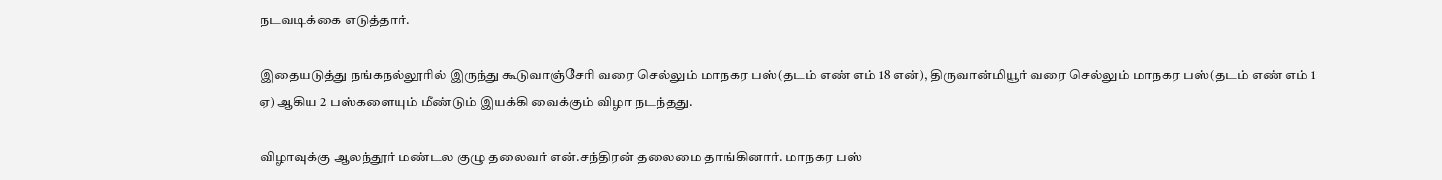நடவடிக்கை எடுத்தார்.

இதையடுத்து நங்கநல்லூரில் இருந்து கூடுவாஞ்சேரி வரை செல்லும் மாநகர பஸ்(தடம் எண் எம் 18 என்), திருவான்மியூர் வரை செல்லும் மாநகர பஸ்(தடம் எண் எம் 1 ஏ) ஆகிய 2 பஸ்களையும் மீண்டும் இயக்கி வைக்கும் விழா நடந்தது.

விழாவுக்கு ஆலந்தூர் மண்டல குழு தலைவர் என்.சந்திரன் தலைமை தாங்கினார். மாநகர பஸ்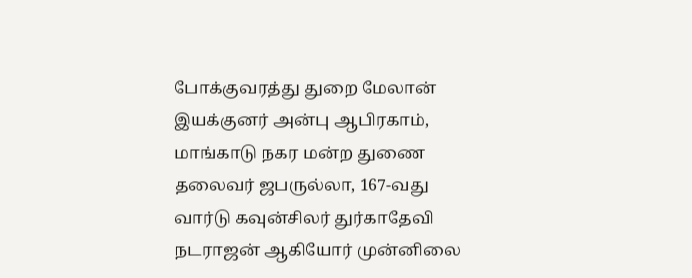போக்குவரத்து துறை மேலான் இயக்குனர் அன்பு ஆபிரகாம், மாங்காடு நகர மன்ற துணை தலைவர் ஜபருல்லா, 167-வது வார்டு கவுன்சிலர் துர்காதேவி நடராஜன் ஆகியோர் முன்னிலை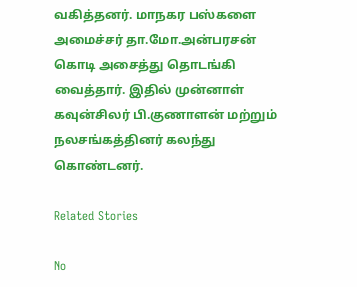வகித்தனர். மாநகர பஸ்களை அமைச்சர் தா.மோ.அன்பரசன் கொடி அசைத்து தொடங்கி வைத்தார். இதில் முன்னாள் கவுன்சிலர் பி.குணாளன் மற்றும் நலசங்கத்தினர் கலந்து கொண்டனர்.

Related Stories

No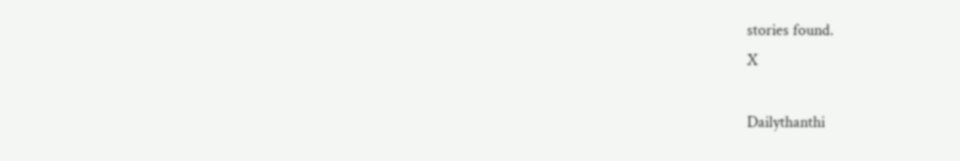stories found.
X

Dailythanthi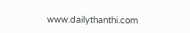www.dailythanthi.com